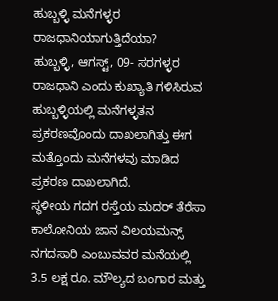ಹುಬ್ಬಳ್ಳಿ ಮನೆಗಳ್ಳರ ರಾಜಧಾನಿಯಾಗುತ್ತಿದೆಯಾ?
ಹುಬ್ಬಳ್ಳಿ, ಆಗಸ್ಟ್, 09- ಸರಗಳ್ಳರ ರಾಜಧಾನಿ ಎಂದು ಕುಖ್ಯಾತಿ ಗಳಿಸಿರುವ ಹುಬ್ಬಳ್ಳಿಯಲ್ಲಿ ಮನೆಗಳ್ಳತನ ಪ್ರಕರಣವೊಂದು ದಾಖಲಾಗಿತ್ತು ಈಗ ಮತ್ತೊಂದು ಮನೆಗಳವು ಮಾಡಿದ ಪ್ರಕರಣ ದಾಖಲಾಗಿದೆ.
ಸ್ಥಳೀಯ ಗದಗ ರಸ್ತೆಯ ಮದರ್ ತೆರೆಸಾ ಕಾಲೋನಿಯ ಜಾನ ವಿಲಯಮನ್ಸ್ ನಗದಸಾರಿ ಎಂಬುವವರ ಮನೆಯಲ್ಲಿ 3.5 ಲಕ್ಷ ರೂ. ಮೌಲ್ಯದ ಬಂಗಾರ ಮತ್ತು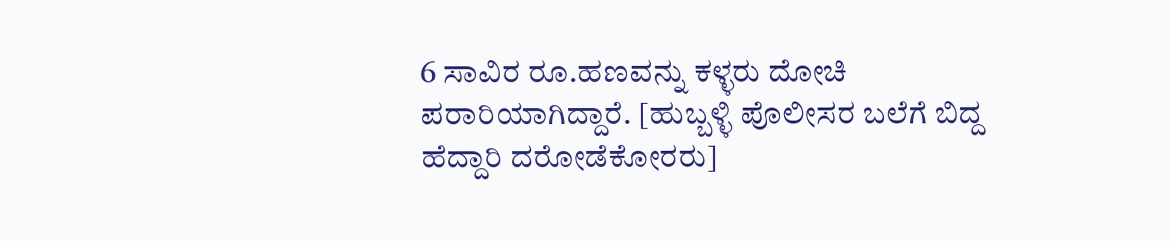6 ಸಾವಿರ ರೂ.ಹಣವನ್ನು ಕಳ್ಳರು ದೋಚಿ ಪರಾರಿಯಾಗಿದ್ದಾರೆ. [ಹುಬ್ಬಳ್ಳಿ ಪೊಲೀಸರ ಬಲೆಗೆ ಬಿದ್ದ ಹೆದ್ದಾರಿ ದರೋಡೆಕೋರರು]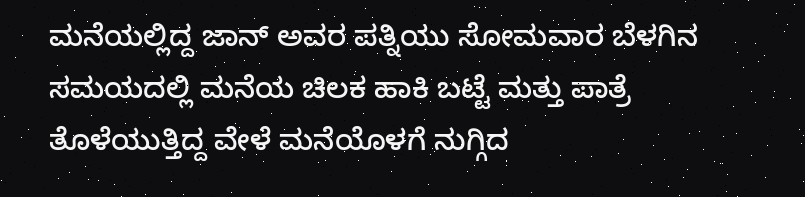ಮನೆಯಲ್ಲಿದ್ದ ಜಾನ್ ಅವರ ಪತ್ನಿಯು ಸೋಮವಾರ ಬೆಳಗಿನ ಸಮಯದಲ್ಲಿ ಮನೆಯ ಚಿಲಕ ಹಾಕಿ ಬಟ್ಟೆ ಮತ್ತು ಪಾತ್ರೆ ತೊಳೆಯುತ್ತಿದ್ದ ವೇಳೆ ಮನೆಯೊಳಗೆ ನುಗ್ಗಿದ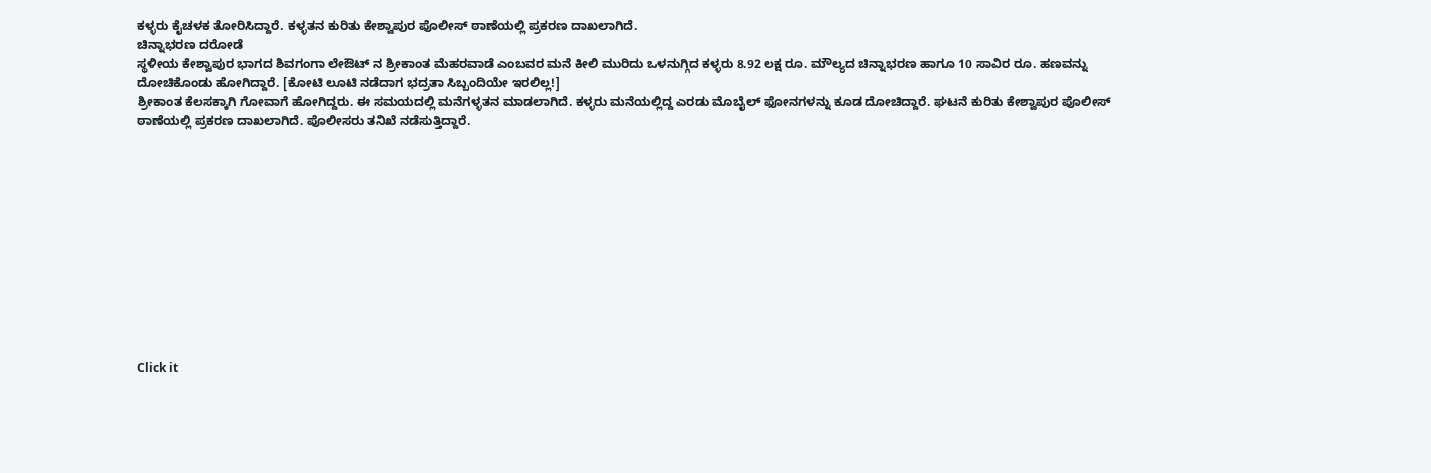ಕಳ್ಳರು ಕೈಚಳಕ ತೋರಿಸಿದ್ದಾರೆ. ಕಳ್ಳತನ ಕುರಿತು ಕೇಶ್ವಾಪುರ ಪೊಲೀಸ್ ಠಾಣೆಯಲ್ಲಿ ಪ್ರಕರಣ ದಾಖಲಾಗಿದೆ.
ಚಿನ್ನಾಭರಣ ದರೋಡೆ
ಸ್ಥಳೀಯ ಕೇಶ್ವಾಪುರ ಭಾಗದ ಶಿವಗಂಗಾ ಲೇಔಟ್ ನ ಶ್ರೀಕಾಂತ ಮೆಹರವಾಡೆ ಎಂಬವರ ಮನೆ ಕೀಲಿ ಮುರಿದು ಒಳನುಗ್ಗಿದ ಕಳ್ಳರು 8.92 ಲಕ್ಷ ರೂ. ಮೌಲ್ಯದ ಚಿನ್ನಾಭರಣ ಹಾಗೂ 10 ಸಾವಿರ ರೂ. ಹಣವನ್ನು ದೋಚಿಕೊಂಡು ಹೋಗಿದ್ದಾರೆ. [ಕೋಟಿ ಲೂಟಿ ನಡೆದಾಗ ಭದ್ರತಾ ಸಿಬ್ಬಂದಿಯೇ ಇರಲಿಲ್ಲ!]
ಶ್ರೀಕಾಂತ ಕೆಲಸಕ್ಕಾಗಿ ಗೋವಾಗೆ ಹೋಗಿದ್ದರು. ಈ ಸಮಯದಲ್ಲಿ ಮನೆಗಳ್ಳತನ ಮಾಡಲಾಗಿದೆ. ಕಳ್ಳರು ಮನೆಯಲ್ಲಿದ್ದ ಎರಡು ಮೊಬೈಲ್ ಫೋನಗಳನ್ನು ಕೂಡ ದೋಚಿದ್ದಾರೆ. ಘಟನೆ ಕುರಿತು ಕೇಶ್ವಾಪುರ ಪೊಲೀಸ್ ಠಾಣೆಯಲ್ಲಿ ಪ್ರಕರಣ ದಾಖಲಾಗಿದೆ. ಪೊಲೀಸರು ತನಿಖೆ ನಡೆಸುತ್ತಿದ್ದಾರೆ.












Click it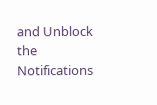and Unblock the Notifications